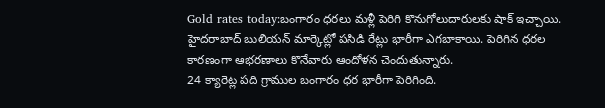Gold rates today:బంగారం ధరలు మళ్లీ పెరిగి కొనుగోలుదారులకు షాక్ ఇచ్చాయి. హైదరాబాద్ బులియన్ మార్కెట్లో పసిడి రేట్లు భారీగా ఎగబాకాయి. పెరిగిన ధరల కారణంగా ఆభరణాలు కొనేవారు ఆందోళన చెందుతున్నారు.
24 క్యారెట్ల పది గ్రాముల బంగారం ధర భారీగా పెరిగింది.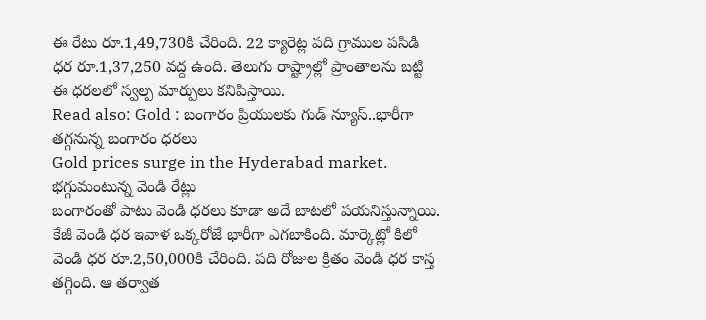ఈ రేటు రూ.1,49,730కి చేరింది. 22 క్యారెట్ల పది గ్రాముల పసిడి ధర రూ.1,37,250 వద్ద ఉంది. తెలుగు రాష్ట్రాల్లో ప్రాంతాలను బట్టి ఈ ధరలలో స్వల్ప మార్పులు కనిపిస్తాయి.
Read also: Gold : బంగారం ప్రియులకు గుడ్ న్యూస్..భారీగా తగ్గనున్న బంగారం ధరలు
Gold prices surge in the Hyderabad market.
భగ్గుమంటున్న వెండి రేట్లు
బంగారంతో పాటు వెండి ధరలు కూడా అదే బాటలో పయనిస్తున్నాయి. కేజీ వెండి ధర ఇవాళ ఒక్కరోజే భారీగా ఎగబాకింది. మార్కెట్లో కిలో వెండి ధర రూ.2,50,000కి చేరింది. పది రోజుల క్రితం వెండి ధర కాస్త తగ్గింది. ఆ తర్వాత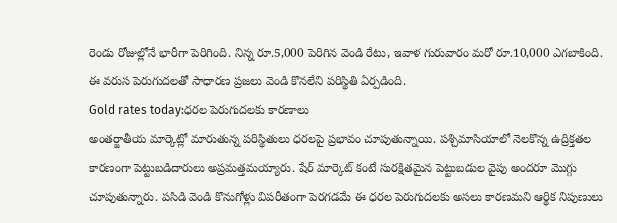రెండు రోజుల్లోనే భారీగా పెరిగింది. నిన్న రూ.5,000 పెరిగిన వెండి రేటు, ఇవాళ గురువారం మరో రూ.10,000 ఎగబాకింది. ఈ వరుస పెరుగుదలతో సాధారణ ప్రజలు వెండి కొనలేని పరిస్థితి ఏర్పడింది.
Gold rates today:ధరల పెరుగుదలకు కారణాలు
అంతర్జాతీయ మార్కెట్లో మారుతున్న పరిస్థితులు ధరలపై ప్రభావం చూపుతున్నాయి. పశ్చిమాసియాలో నెలకొన్న ఉద్రిక్తతల కారణంగా పెట్టుబడిదారులు అప్రమత్తమయ్యారు. షేర్ మార్కెట్ కంటే సురక్షితమైన పెట్టుబడుల వైపు అందరూ మొగ్గు చూపుతున్నారు. పసిడి వెండి కొనుగోళ్లు విపరీతంగా పెరగడమే ఈ ధరల పెరుగుదలకు అసలు కారణమని ఆర్థిక నిపుణులు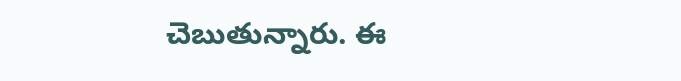చెబుతున్నారు. ఈ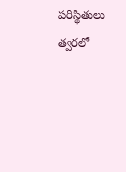పరిస్థితులు త్వరలో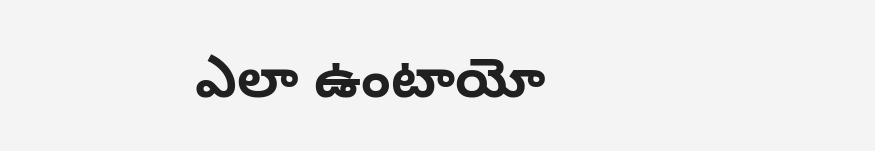ఎలా ఉంటాయో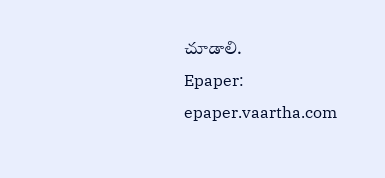చూడాలి.
Epaper: epaper.vaartha.com